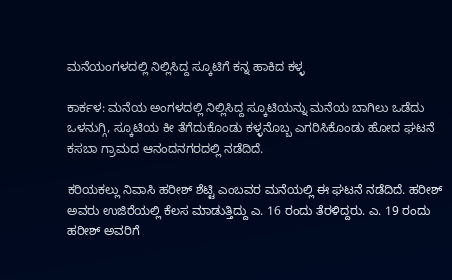ಮನೆಯಂಗಳದಲ್ಲಿ ‌ನಿಲ್ಲಿಸಿದ್ದ ಸ್ಕೂಟಿಗೆ ಕನ್ನ ಹಾಕಿದ ಕಳ್ಳ

ಕಾರ್ಕಳ: ಮನೆಯ ಅಂಗಳದಲ್ಲಿ ನಿಲ್ಲಿಸಿದ್ದ ‌ಸ್ಕೂಟಿಯನ್ನು ಮನೆಯ ಬಾಗಿಲು ಒಡೆದು ಒಳನುಗ್ಗಿ, ಸ್ಕೂಟಿಯ ಕೀ ತೆಗೆದುಕೊಂಡು ಕಳ್ಳನೊಬ್ಬ ಎಗರಿಸಿಕೊಂಡು ಹೋದ ಘಟನೆ ಕಸಬಾ ಗ್ರಾಮದ ಆನಂದನಗರದಲ್ಲಿ ‌ನಡೆದಿದೆ.

ಕರಿಯಕಲ್ಲು ‌ನಿವಾಸಿ ಹರೀಶ್ ಶೆಟ್ಟಿ ಎಂಬವರ ಮನೆಯಲ್ಲಿ ಈ ಘಟನೆ ನಡೆದಿದೆ. ಹರೀಶ್ ಅವರು ಉಜಿರೆಯಲ್ಲಿ ಕೆಲಸ ಮಾಡುತ್ತಿದ್ದು ಎ. 16 ರಂದು ತೆರಳಿದ್ದರು. ಎ. 19 ರಂದು ಹರೀಶ್ ಅವರಿಗೆ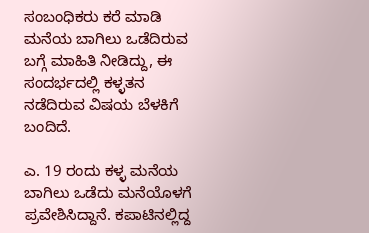ಸಂಬಂಧಿಕರು ಕರೆ ಮಾಡಿ ಮನೆಯ ಬಾಗಿಲು ಒಡೆದಿರುವ ಬಗ್ಗೆ ಮಾಹಿತಿ ನೀಡಿದ್ದು, ಈ ಸಂದರ್ಭದಲ್ಲಿ ಕಳ್ಳತನ ನಡೆದಿರುವ ವಿಷಯ ಬೆಳಕಿಗೆ ಬಂದಿದೆ.

ಎ. 19 ರಂದು ಕಳ್ಳ ಮನೆಯ ಬಾಗಿಲು ಒಡೆದು ಮನೆಯೊಳಗೆ ಪ್ರವೇಶಿಸಿದ್ದಾನೆ. ಕಪಾಟಿನಲ್ಲಿದ್ದ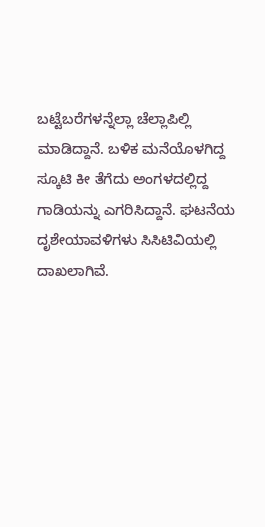ಬಟ್ಟೆಬರೆಗಳನ್ನೆಲ್ಲಾ ‌ಚೆಲ್ಲಾಪಿಲ್ಲಿ ಮಾಡಿದ್ದಾನೆ. ಬಳಿಕ ಮನೆಯೊಳಗಿದ್ದ ಸ್ಕೂಟಿ ಕೀ ತೆಗೆದು ಅಂಗಳದಲ್ಲಿದ್ದ ಗಾಡಿಯನ್ನು ಎಗರಿಸಿದ್ದಾನೆ. ಘಟನೆಯ ದೃಶೇಯಾವಳಿಗಳು ಸಿಸಿಟಿವಿಯಲ್ಲಿ ದಾಖಲಾಗಿವೆ.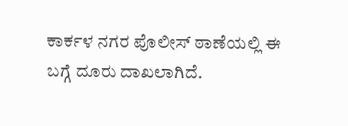ಕಾರ್ಕಳ ನಗರ ಪೊಲೀಸ್ ಠಾಣೆಯಲ್ಲಿ ಈ ಬಗ್ಗೆ ದೂರು ದಾಖಲಾಗಿದೆ.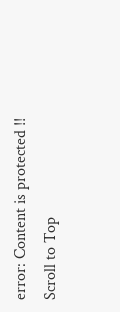error: Content is protected !!
Scroll to Top